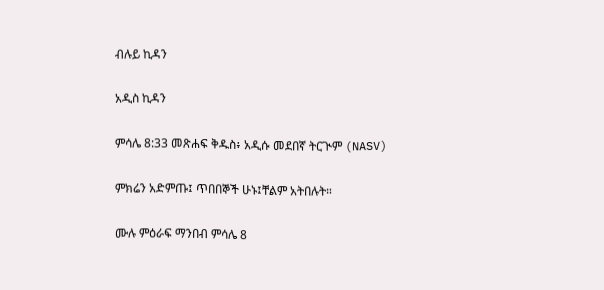ብሉይ ኪዳን

አዲስ ኪዳን

ምሳሌ 8:33 መጽሐፍ ቅዱስ፥ አዲሱ መደበኛ ትርጒም (NASV)

ምክሬን አድምጡ፤ ጥበበኞች ሁኑ፤ቸልም አትበሉት።

ሙሉ ምዕራፍ ማንበብ ምሳሌ 8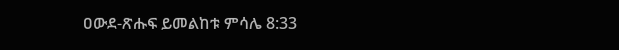ዐውደ-ጽሑፍ ይመልከቱ ምሳሌ 8:33